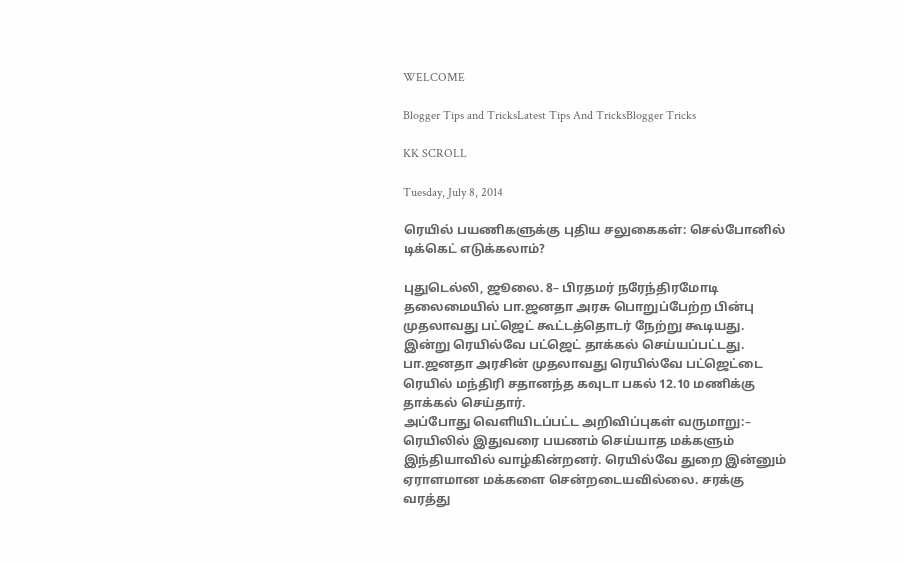WELCOME

Blogger Tips and TricksLatest Tips And TricksBlogger Tricks

KK SCROLL

Tuesday, July 8, 2014

ரெயில் பயணிகளுக்கு புதிய சலுகைகள்: செல்போனில் டிக்கெட் எடுக்கலாம்?

புதுடெல்லி, ஜூலை. 8– பிரதமர் நரேந்திரமோடி தலைமையில் பா.ஜனதா அரசு பொறுப்பேற்ற பின்பு முதலாவது பட்ஜெட் கூட்டத்தொடர் நேற்று கூடியது. இன்று ரெயில்வே பட்ஜெட் தாக்கல் செய்யப்பட்டது. பா.ஜனதா அரசின் முதலாவது ரெயில்வே பட்ஜெட்டை ரெயில் மந்திரி சதானந்த கவுடா பகல் 12.10 மணிக்கு தாக்கல் செய்தார்.
அப்போது வெளியிடப்பட்ட அறிவிப்புகள் வருமாறு:–
ரெயிலில் இதுவரை பயணம் செய்யாத மக்களும் இந்தியாவில் வாழ்கின்றனர். ரெயில்வே துறை இன்னும் ஏராளமான மக்களை சென்றடையவில்லை. சரக்கு வரத்து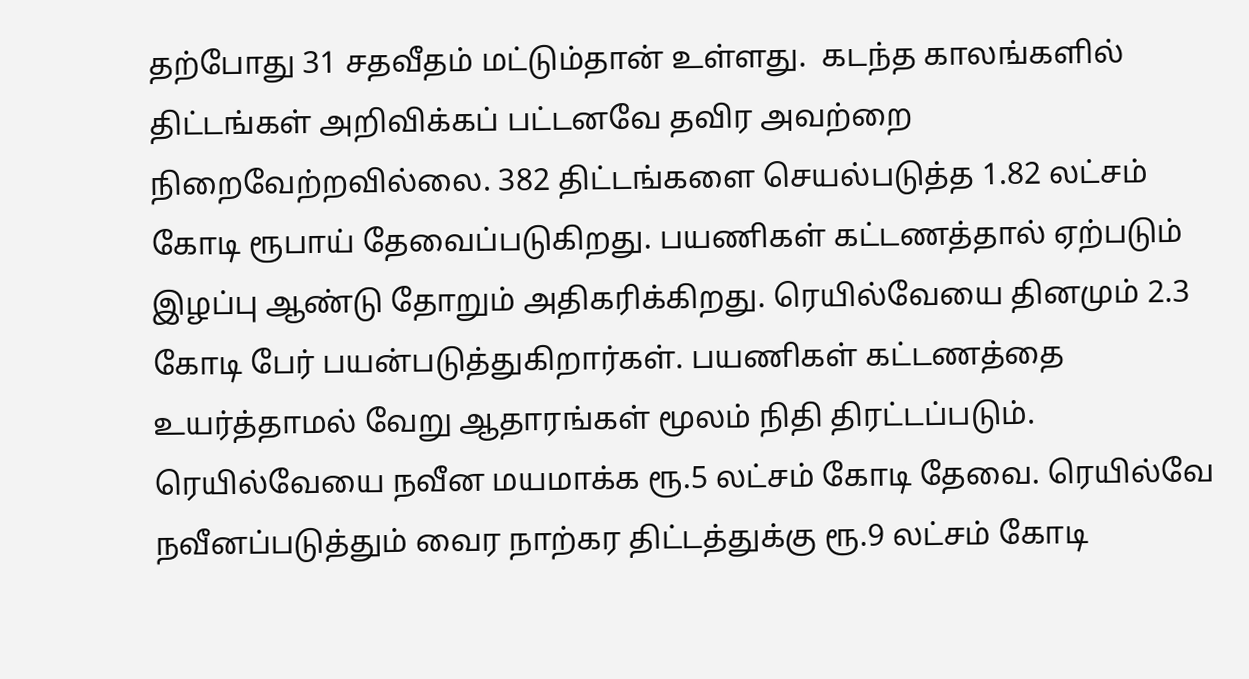தற்போது 31 சதவீதம் மட்டும்தான் உள்ளது.  கடந்த காலங்களில் திட்டங்கள் அறிவிக்கப் பட்டனவே தவிர அவற்றை நிறைவேற்றவில்லை. 382 திட்டங்களை செயல்படுத்த 1.82 லட்சம் கோடி ரூபாய் தேவைப்படுகிறது. பயணிகள் கட்டணத்தால் ஏற்படும் இழப்பு ஆண்டு தோறும் அதிகரிக்கிறது. ரெயில்வேயை தினமும் 2.3 கோடி பேர் பயன்படுத்துகிறார்கள். பயணிகள் கட்டணத்தை உயர்த்தாமல் வேறு ஆதாரங்கள் மூலம் நிதி திரட்டப்படும். ரெயில்வேயை நவீன மயமாக்க ரூ.5 லட்சம் கோடி தேவை. ரெயில்வே நவீனப்படுத்தும் வைர நாற்கர திட்டத்துக்கு ரூ.9 லட்சம் கோடி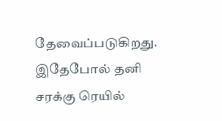தேவைப்படுகிறது. இதேபோல் தனி சரக்கு ரெயில்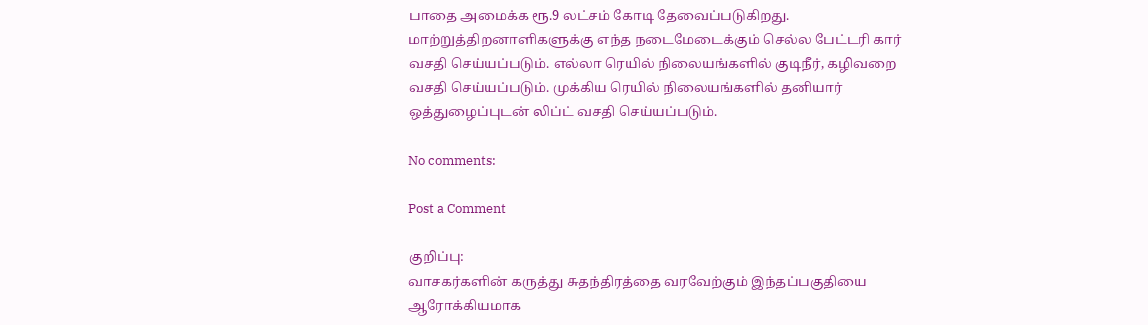பாதை அமைக்க ரூ.9 லட்சம் கோடி தேவைப்படுகிறது. மாற்றுத்திறனாளிகளுக்கு எந்த நடைமேடைக்கும் செல்ல பேட்டரி கார் வசதி செய்யப்படும். எல்லா ரெயில் நிலையங்களில் குடிநீர், கழிவறை வசதி செய்யப்படும். முக்கிய ரெயில் நிலையங்களில் தனியார் ஒத்துழைப்புடன் லிப்ட் வசதி செய்யப்படும்.

No comments:

Post a Comment

குறிப்பு:
வாசகர்களின் கருத்து சுதந்திரத்தை வரவேற்கும் இந்தப்பகுதியை ஆரோக்கியமாக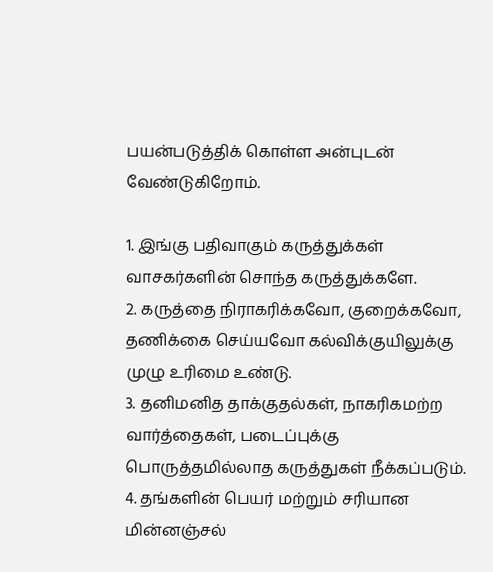பயன்படுத்திக் கொள்ள அன்புடன் வேண்டுகிறோம்.

1. இங்கு பதிவாகும் கருத்துக்கள் வாசகர்களின் சொந்த கருத்துக்களே.
2. கருத்தை நிராகரிக்கவோ, குறைக்கவோ, தணிக்கை செய்யவோ கல்விக்குயிலுக்கு முழு உரிமை உண்டு.
3. தனிமனித தாக்குதல்கள், நாகரிகமற்ற வார்த்தைகள், படைப்புக்கு பொருத்தமில்லாத கருத்துகள் நீக்கப்படும்.
4. தங்களின் பெயர் மற்றும் சரியான மின்னஞ்சல்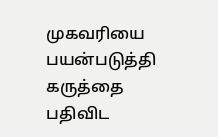முகவரியை பயன்படுத்தி கருத்தை பதிவிட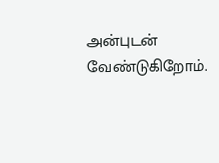அன்புடன் வேண்டுகிறோம்.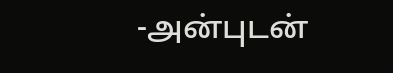-அன்புடன்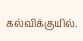கல்விக்குயில்.